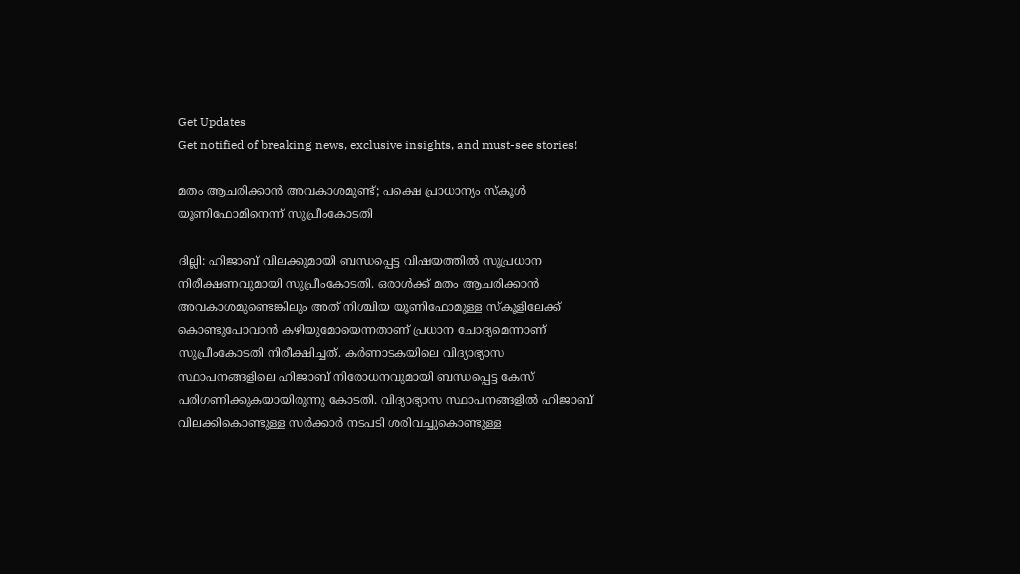Get Updates
Get notified of breaking news, exclusive insights, and must-see stories!

മതം ആചരിക്കാന്‍ അവകാശമുണ്ട്; പക്ഷെ പ്രാധാന്യം സ്കൂള്‍ യൂണിഫോമിനെന്ന് സുപ്രീംകോടതി

ദില്ലി: ഹിജാബ് വിലക്കുമായി ബന്ധപ്പെട്ട വിഷയത്തില്‍ സുപ്രധാന നിരീക്ഷണവുമായി സുപ്രീംകോടതി. ഒരാൾക്ക് മതം ആചരിക്കാൻ അവകാശമുണ്ടെങ്കിലും അത് നിശ്ചിയ യൂണിഫോമുള്ള സ്കൂളിലേക്ക് കൊണ്ടുപോവാന്‍ കഴിയുമോയെന്നതാണ് പ്രധാന ചോദ്യമെന്നാണ് സുപ്രീംകോടതി നിരീക്ഷിച്ചത്. കർണാടകയിലെ വിദ്യാഭ്യാസ സ്ഥാപനങ്ങളിലെ ഹിജാബ് നിരോധനവുമായി ബന്ധപ്പെട്ട കേസ് പരിഗണിക്കുകയായിരുന്നു കോടതി. വിദ്യാഭ്യാസ സ്ഥാപനങ്ങളില്‍ ഹിജാബ് വിലക്കികൊണ്ടുള്ള സർക്കാർ നടപടി ശരിവച്ചുകൊണ്ടുള്ള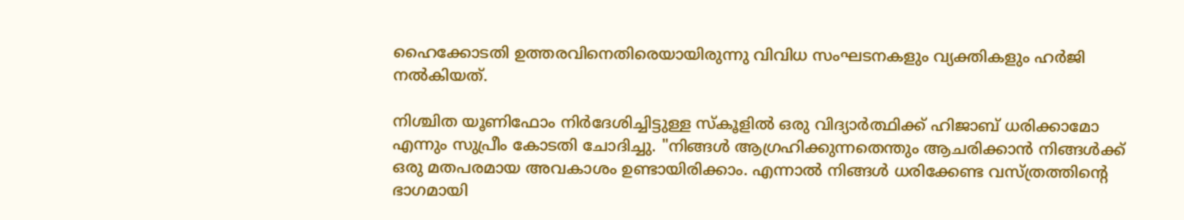ഹൈക്കോടതി ഉത്തരവിനെതിരെയായിരുന്നു വിവിധ സംഘടനകളും വ്യക്തികളും ഹർജി നല്‍കിയത്.

നിശ്ചിത യൂണിഫോം നിർദേശിച്ചിട്ടുള്ള സ്കൂളിൽ ഒരു വിദ്യാർത്ഥിക്ക് ഹിജാബ് ധരിക്കാമോ എന്നും സുപ്രീം കോടതി ചോദിച്ചു. "നിങ്ങൾ ആഗ്രഹിക്കുന്നതെന്തും ആചരിക്കാൻ നിങ്ങൾക്ക് ഒരു മതപരമായ അവകാശം ഉണ്ടായിരിക്കാം. എന്നാൽ നിങ്ങൾ ധരിക്കേണ്ട വസ്ത്രത്തിന്റെ ഭാഗമായി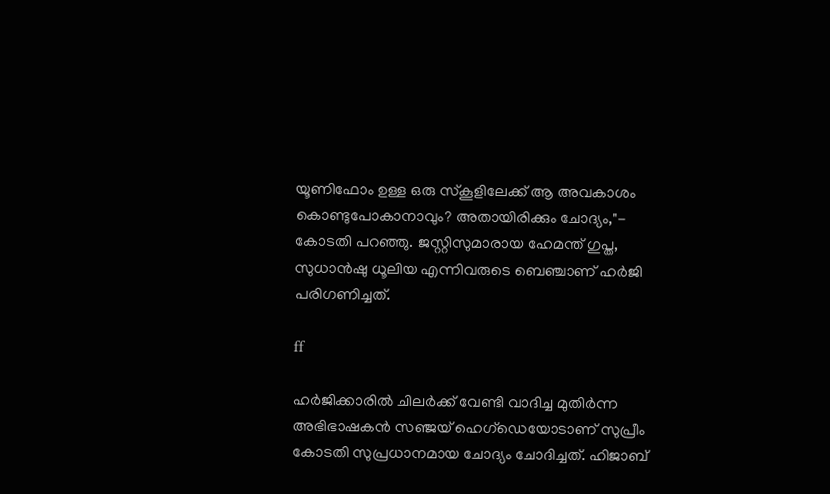യൂണിഫോം ഉള്ള ഒരു സ്കൂളിലേക്ക് ആ അവകാശം കൊണ്ടുപോകാനാവും? അതായിരിക്കും ചോദ്യം,"- കോടതി പറഞ്ഞു. ജസ്റ്റിസുമാരായ ഹേമന്ത് ഗുപ്ത, സുധാൻഷു ധൂലിയ എന്നിവരുടെ ബെഞ്ചാണ് ഹർജി പരിഗണിച്ചത്.

ff

ഹർജിക്കാരിൽ ചിലർക്ക് വേണ്ടി വാദിച്ച മുതിർന്ന അഭിഭാഷകൻ സഞ്ജയ് ഹെഗ്‌ഡെയോടാണ് സുപ്രീം കോടതി സുപ്രധാനമായ ചോദ്യം ചോദിച്ചത്. ഹിജാബ്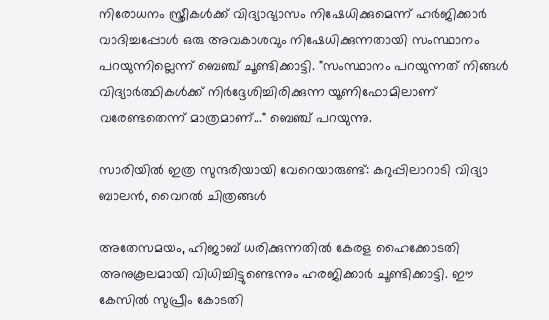നിരോധനം സ്ത്രീകൾക്ക് വിദ്യാഭ്യാസം നിഷേധിക്കുമെന്ന് ഹർജിക്കാർ വാദിച്ചപ്പോള്‍ ഒരു അവകാശവും നിഷേധിക്കുന്നതായി സംസ്ഥാനം പറയുന്നില്ലെന്ന് ബെഞ്ച് ചൂണ്ടിക്കാട്ടി. "സംസ്ഥാനം പറയുന്നത് നിങ്ങൾ വിദ്യാർത്ഥികൾക്ക് നിർദ്ദേശിച്ചിരിക്കുന്ന യൂണിഫോമിലാണ് വരേണ്ടതെന്ന് മാത്രമാണ്..." ബെഞ്ച് പറയുന്നു.

സാരിയില്‍ ഇത്ര സുന്ദരിയായി വേറെയാരുണ്ട്: കറുപ്പിലാറാടി വിദ്യാ ബാലന്‍, വൈറല്‍ ചിത്രങ്ങള്‍

അതേസമയം, ഹിജാബ് ധരിക്കുന്നതില്‍ കേരള ഹൈക്കോടതി അനുകൂലമായി വിധിച്ചിട്ടുണ്ടെന്നും ഹരജിക്കാർ ചൂണ്ടിക്കാട്ടി. ഈ കേസിൽ സുപ്രീം കോടതി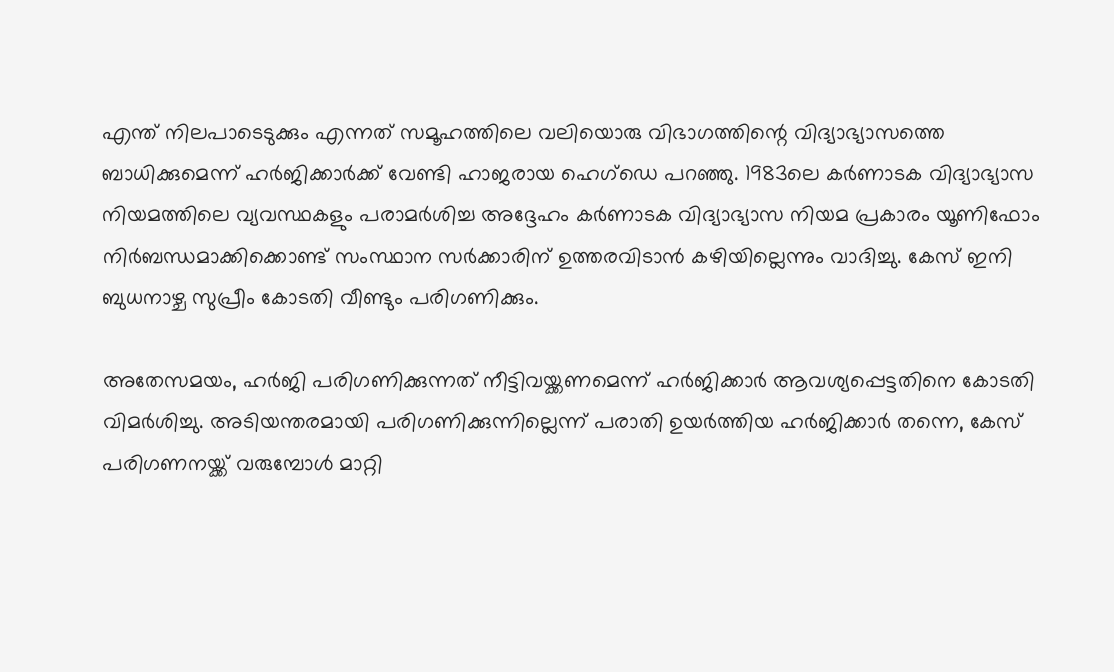എന്ത് നിലപാടെടുക്കും എന്നത് സമൂഹത്തിലെ വലിയൊരു വിഭാഗത്തിന്റെ വിദ്യാഭ്യാസത്തെ ബാധിക്കുമെന്ന് ഹർജിക്കാർക്ക് വേണ്ടി ഹാജരായ ഹെഗ്‌ഡെ പറഞ്ഞു. 1983ലെ കർണാടക വിദ്യാഭ്യാസ നിയമത്തിലെ വ്യവസ്ഥകളും പരാമർശിച്ച അദ്ദേഹം കർണാടക വിദ്യാഭ്യാസ നിയമ പ്രകാരം യൂണിഫോം നിർബന്ധമാക്കിക്കൊണ്ട് സംസ്ഥാന സർക്കാരിന് ഉത്തരവിടാൻ കഴിയില്ലെന്നും വാദിച്ചു. കേസ് ഇനി ബുധനാഴ്ച സുപ്രീം കോടതി വീണ്ടും പരിഗണിക്കും.

അതേസമയം, ഹർജി പരിഗണിക്കുന്നത് നീട്ടിവയ്ക്കണമെന്ന് ഹർജിക്കാർ ആവശ്യപ്പെട്ടതിനെ കോടതി വിമർശിച്ചു. അടിയന്തരമായി പരിഗണിക്കുന്നില്ലെന്ന് പരാതി ഉയർത്തിയ ഹർജിക്കാർ തന്നെ, കേസ് പരിഗണനയ്ക്ക് വരുമ്പോൾ മാറ്റി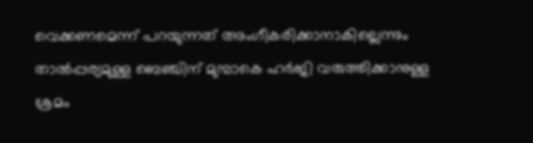വെക്കണമെന്ന് പറയുന്നത് അംഗീകരിക്കാനാകില്ലെന്നും താൽപ്പര്യമുള്ള ബെഞ്ചിന് മുമ്പാകെ ഹർജി വരുത്തിക്കാനുള്ള ശ്രമം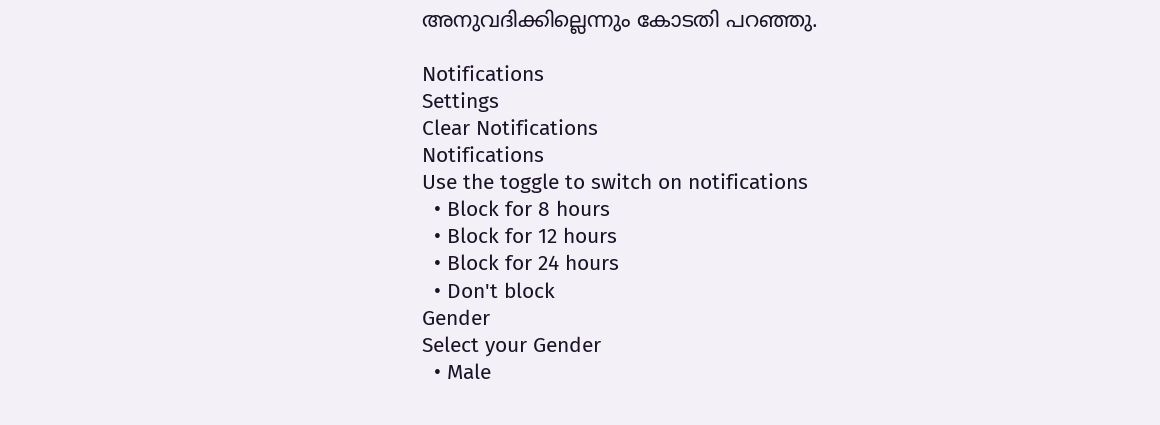അനുവദിക്കില്ലെന്നും കോടതി പറഞ്ഞു.

Notifications
Settings
Clear Notifications
Notifications
Use the toggle to switch on notifications
  • Block for 8 hours
  • Block for 12 hours
  • Block for 24 hours
  • Don't block
Gender
Select your Gender
  • Male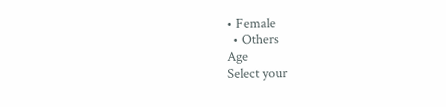• Female
  • Others
Age
Select your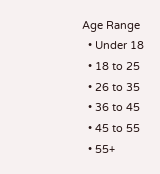Age Range
  • Under 18
  • 18 to 25
  • 26 to 35
  • 36 to 45
  • 45 to 55
  • 55+